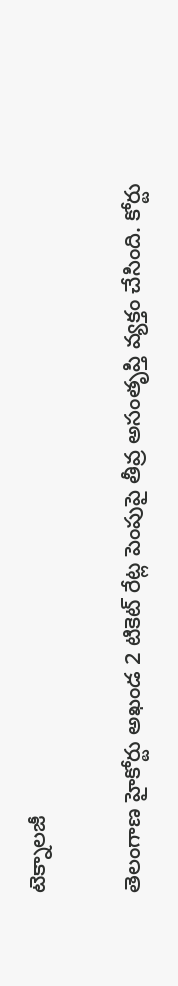టెక్నాలజీ

తెలంగాణ హైకోర్టు అఖండ 2 టికెట్ రేట్ల పెంపుపై తీవ్ర అసంతృప్తి వ్యక్తం చేసింది. కోర్టు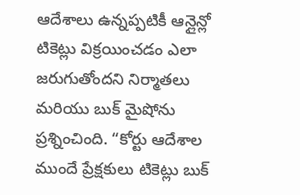ఆదేశాలు ఉన్నప్పటికీ ఆన్లైన్లో టికెట్లు విక్రయించడం ఎలా జరుగుతోందని నిర్మాతలు మరియు బుక్ మైషోను ప్రశ్నించింది. “కోర్టు ఆదేశాల ముందే ప్రేక్షకులు టికెట్లు బుక్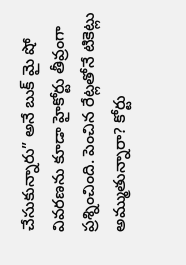చేసుకున్నారు” అనే బుక్ మై షో వివరణను కూడా హైకోర్టు తీవ్రంగా ప్రశ్నించింది. పెంచిన రేట్లతోనే టికెట్లు అమ్ముతున్నారా? కోర్టు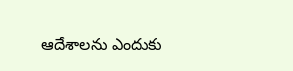ఆదేశాలను ఎందుకు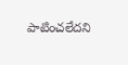పాటించలేదని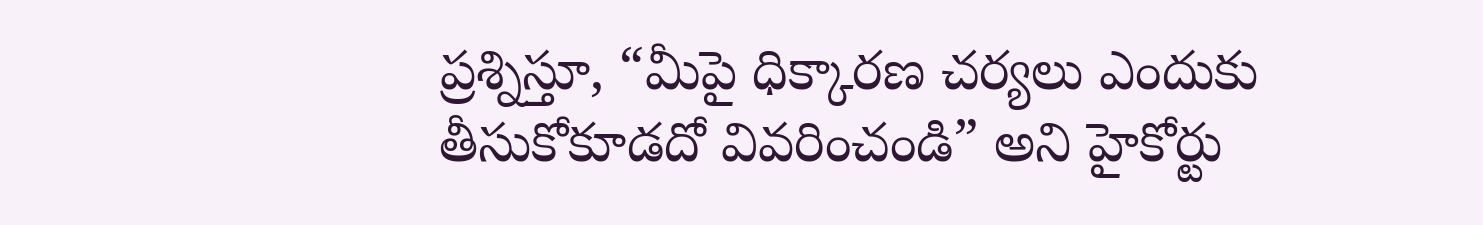ప్రశ్నిస్తూ, “మీపై ధిక్కారణ చర్యలు ఎందుకు తీసుకోకూడదో వివరించండి” అని హైకోర్టు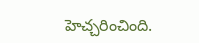హెచ్చరించింది.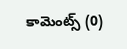కామెంట్స్ (0)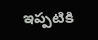ఇప్పటికి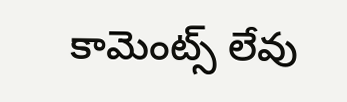కామెంట్స్ లేవు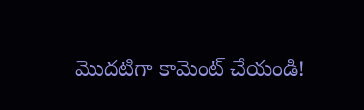మొదటిగా కామెంట్ చేయండి!